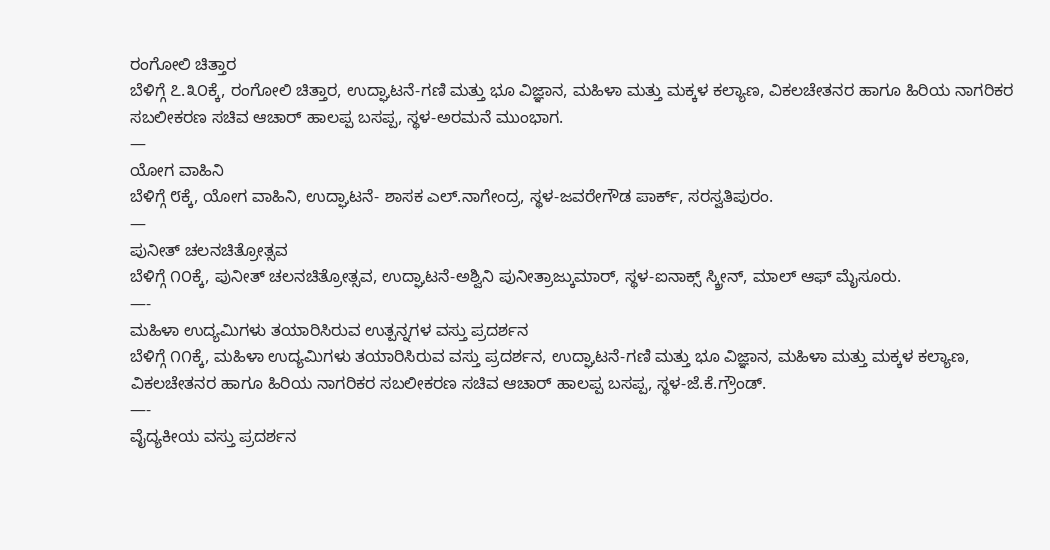ರಂಗೋಲಿ ಚಿತ್ತಾರ
ಬೆಳಿಗ್ಗೆ ೭.೩೦ಕ್ಕೆ, ರಂಗೋಲಿ ಚಿತ್ತಾರ, ಉದ್ಘಾಟನೆ-ಗಣಿ ಮತ್ತು ಭೂ ವಿಜ್ಞಾನ, ಮಹಿಳಾ ಮತ್ತು ಮಕ್ಕಳ ಕಲ್ಯಾಣ, ವಿಕಲಚೇತನರ ಹಾಗೂ ಹಿರಿಯ ನಾಗರಿಕರ ಸಬಲೀಕರಣ ಸಚಿವ ಆಚಾರ್ ಹಾಲಪ್ಪ ಬಸಪ್ಪ, ಸ್ಥಳ-ಅರಮನೆ ಮುಂಭಾಗ.
—
ಯೋಗ ವಾಹಿನಿ
ಬೆಳಿಗ್ಗೆ ೮ಕ್ಕೆ, ಯೋಗ ವಾಹಿನಿ, ಉದ್ಘಾಟನೆ- ಶಾಸಕ ಎಲ್.ನಾಗೇಂದ್ರ, ಸ್ಥಳ-ಜವರೇಗೌಡ ಪಾರ್ಕ್, ಸರಸ್ವತಿಪುರಂ.
—
ಪುನೀತ್ ಚಲನಚಿತ್ರೋತ್ಸವ
ಬೆಳಿಗ್ಗೆ ೧೦ಕ್ಕೆ, ಪುನೀತ್ ಚಲನಚಿತ್ರೋತ್ಸವ, ಉದ್ಘಾಟನೆ-ಅಶ್ವಿನಿ ಪುನೀತ್ರಾಜ್ಕುಮಾರ್, ಸ್ಥಳ-ಐನಾಕ್ಸ್ ಸ್ಕ್ರೀನ್, ಮಾಲ್ ಆಫ್ ಮೈಸೂರು.
—-
ಮಹಿಳಾ ಉದ್ಯಮಿಗಳು ತಯಾರಿಸಿರುವ ಉತ್ಪನ್ನಗಳ ವಸ್ತು ಪ್ರದರ್ಶನ
ಬೆಳಿಗ್ಗೆ ೧೧ಕ್ಕೆ, ಮಹಿಳಾ ಉದ್ಯಮಿಗಳು ತಯಾರಿಸಿರುವ ವಸ್ತು ಪ್ರದರ್ಶನ, ಉದ್ಘಾಟನೆ-ಗಣಿ ಮತ್ತು ಭೂ ವಿಜ್ಞಾನ, ಮಹಿಳಾ ಮತ್ತು ಮಕ್ಕಳ ಕಲ್ಯಾಣ, ವಿಕಲಚೇತನರ ಹಾಗೂ ಹಿರಿಯ ನಾಗರಿಕರ ಸಬಲೀಕರಣ ಸಚಿವ ಆಚಾರ್ ಹಾಲಪ್ಪ ಬಸಪ್ಪ, ಸ್ಥಳ-ಜೆ.ಕೆ.ಗ್ರೌಂಡ್.
—-
ವೈದ್ಯಕೀಯ ವಸ್ತು ಪ್ರದರ್ಶನ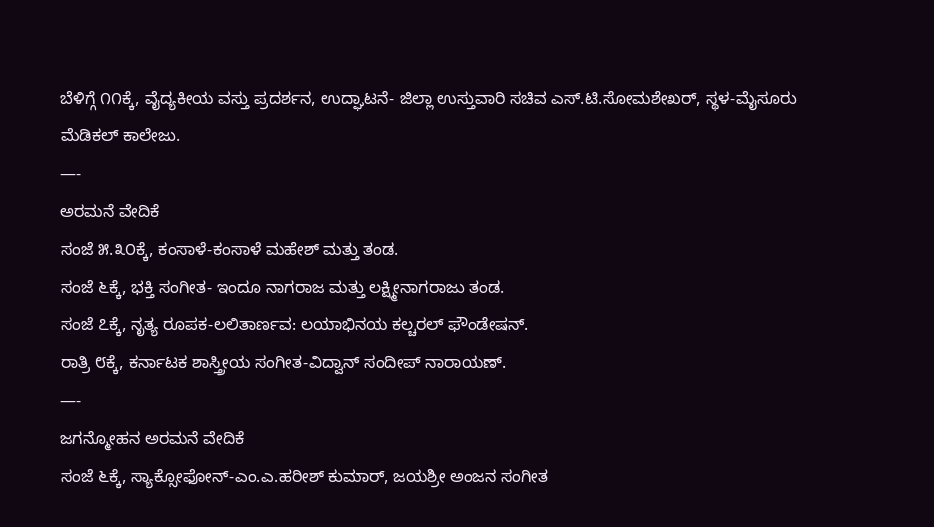ಬೆಳಿಗ್ಗೆ ೧೧ಕ್ಕೆ, ವೈದ್ಯಕೀಯ ವಸ್ತು ಪ್ರದರ್ಶನ, ಉದ್ಘಾಟನೆ- ಜಿಲ್ಲಾ ಉಸ್ತುವಾರಿ ಸಚಿವ ಎಸ್.ಟಿ.ಸೋಮಶೇಖರ್, ಸ್ಥಳ-ಮೈಸೂರು ಮೆಡಿಕಲ್ ಕಾಲೇಜು.
—-
ಅರಮನೆ ವೇದಿಕೆ
ಸಂಜೆ ೫.೩೦ಕ್ಕೆ, ಕಂಸಾಳೆ-ಕಂಸಾಳೆ ಮಹೇಶ್ ಮತ್ತು ತಂಡ.
ಸಂಜೆ ೬ಕ್ಕೆ, ಭಕ್ತಿ ಸಂಗೀತ- ಇಂದೂ ನಾಗರಾಜ ಮತ್ತು ಲಕ್ಷ್ಮೀನಾಗರಾಜು ತಂಡ.
ಸಂಜೆ ೭ಕ್ಕೆ, ನೃತ್ಯ ರೂಪಕ-ಲಲಿತಾರ್ಣವ: ಲಯಾಭಿನಯ ಕಲ್ಚರಲ್ ಫೌಂಡೇಷನ್.
ರಾತ್ರಿ ೮ಕ್ಕೆ, ಕರ್ನಾಟಕ ಶಾಸ್ತ್ರೀಯ ಸಂಗೀತ-ವಿದ್ವಾನ್ ಸಂದೀಪ್ ನಾರಾಯಣ್.
—-
ಜಗನ್ಮೋಹನ ಅರಮನೆ ವೇದಿಕೆ
ಸಂಜೆ ೬ಕ್ಕೆ, ಸ್ಯಾಕ್ಸೋಫೋನ್-ಎಂ.ಎ.ಹರೀಶ್ ಕುಮಾರ್, ಜಯಶ್ರೀ ಅಂಜನ ಸಂಗೀತ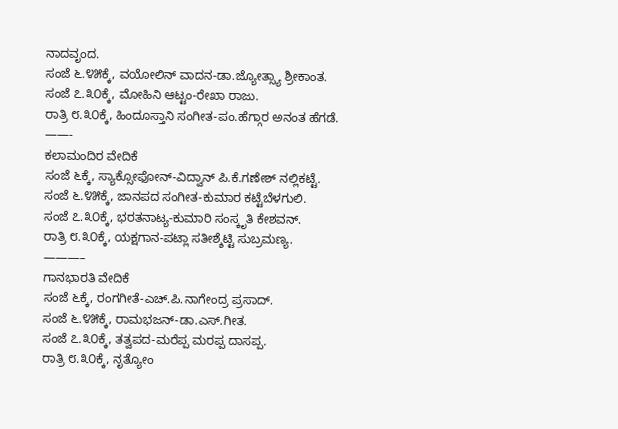ನಾದವೃಂದ.
ಸಂಜೆ ೬.೪೫ಕ್ಕೆ, ವಯೋಲಿನ್ ವಾದನ-ಡಾ.ಜ್ಯೋತ್ಸ್ಯಾ ಶ್ರೀಕಾಂತ.
ಸಂಜೆ ೭.೩೦ಕ್ಕೆ, ಮೋಹಿನಿ ಆಟ್ಟಂ-ರೇಖಾ ರಾಜು.
ರಾತ್ರಿ ೮.೩೦ಕ್ಕೆ, ಹಿಂದೂಸ್ತಾನಿ ಸಂಗೀತ-ಪಂ.ಹೆಗ್ಗಾರ ಅನಂತ ಹೆಗಡೆ.
——-
ಕಲಾಮಂದಿರ ವೇದಿಕೆ
ಸಂಜೆ ೬ಕ್ಕೆ, ಸ್ಯಾಕ್ಸೋಫೋನ್-ವಿದ್ವಾನ್ ಪಿ.ಕೆ.ಗಣೇಶ್ ನಲ್ಲಿಕಟ್ಟೆ.
ಸಂಜೆ ೬.೪೫ಕ್ಕೆ, ಜಾನಪದ ಸಂಗೀತ-ಕುಮಾರ ಕಟ್ಟೆಬೆಳಗುಲಿ.
ಸಂಜೆ ೭.೩೦ಕ್ಕೆ, ಭರತನಾಟ್ಯ-ಕುಮಾರಿ ಸಂಸ್ಕೃತಿ ಕೇಶವನ್.
ರಾತ್ರಿ ೮.೩೦ಕ್ಕೆ, ಯಕ್ಷಗಾನ-ಪಟ್ಲಾ ಸತೀಶ್ಶೆಟ್ಟಿ ಸುಬ್ರಮಣ್ಯ.
———–
ಗಾನಭಾರತಿ ವೇದಿಕೆ
ಸಂಜೆ ೬ಕ್ಕೆ, ರಂಗಗೀತೆ-ಎಚ್.ಪಿ.ನಾಗೇಂದ್ರ ಪ್ರಸಾದ್.
ಸಂಜೆ ೬.೪೫ಕ್ಕೆ, ರಾಮಭಜನ್-ಡಾ.ಎಸ್.ಗೀತ.
ಸಂಜೆ ೭.೩೦ಕ್ಕೆ, ತತ್ವಪದ-ಮರೆಪ್ಪ ಮರಪ್ಪ ದಾಸಪ್ಪ.
ರಾತ್ರಿ ೮.೩೦ಕ್ಕೆ, ನೃತ್ಯೋಂ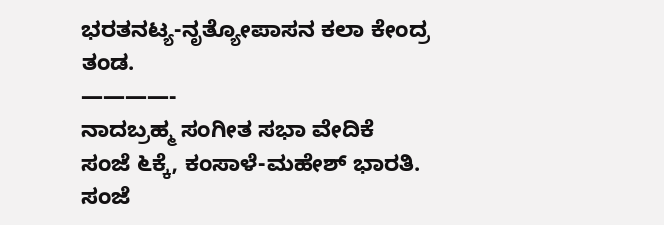ಭರತನಟ್ಯ-ನೃತ್ಯೋಪಾಸನ ಕಲಾ ಕೇಂದ್ರ ತಂಡ.
————-
ನಾದಬ್ರಹ್ಮ ಸಂಗೀತ ಸಭಾ ವೇದಿಕೆ
ಸಂಜೆ ೬ಕ್ಕೆ, ಕಂಸಾಳೆ-ಮಹೇಶ್ ಭಾರತಿ.
ಸಂಜೆ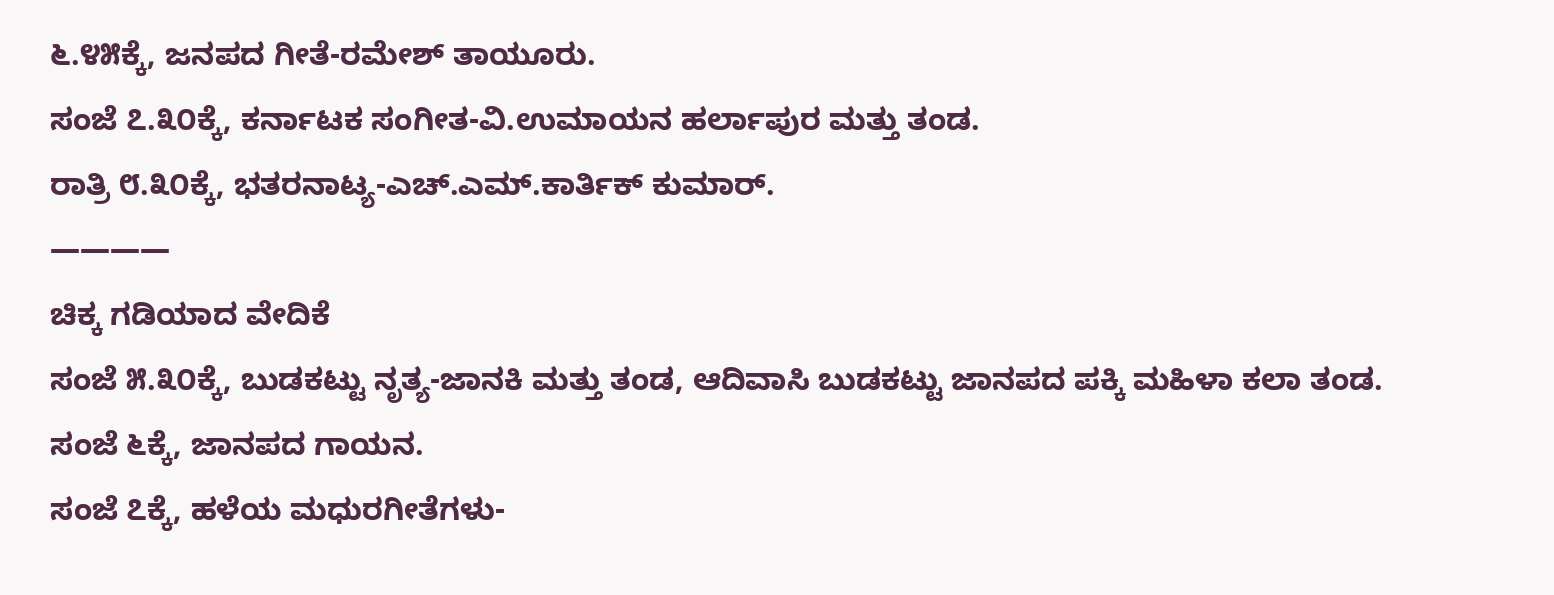೬.೪೫ಕ್ಕೆ, ಜನಪದ ಗೀತೆ-ರಮೇಶ್ ತಾಯೂರು.
ಸಂಜೆ ೭.೩೦ಕ್ಕೆ, ಕರ್ನಾಟಕ ಸಂಗೀತ-ವಿ.ಉಮಾಯನ ಹರ್ಲಾಪುರ ಮತ್ತು ತಂಡ.
ರಾತ್ರಿ ೮.೩೦ಕ್ಕೆ, ಭತರನಾಟ್ಯ-ಎಚ್.ಎಮ್.ಕಾರ್ತಿಕ್ ಕುಮಾರ್.
————
ಚಿಕ್ಕ ಗಡಿಯಾದ ವೇದಿಕೆ
ಸಂಜೆ ೫.೩೦ಕ್ಕೆ, ಬುಡಕಟ್ಟು ನೃತ್ಯ-ಜಾನಕಿ ಮತ್ತು ತಂಡ, ಆದಿವಾಸಿ ಬುಡಕಟ್ಟು ಜಾನಪದ ಪಕ್ಕಿ ಮಹಿಳಾ ಕಲಾ ತಂಡ.
ಸಂಜೆ ೬ಕ್ಕೆ, ಜಾನಪದ ಗಾಯನ.
ಸಂಜೆ ೭ಕ್ಕೆ, ಹಳೆಯ ಮಧುರಗೀತೆಗಳು-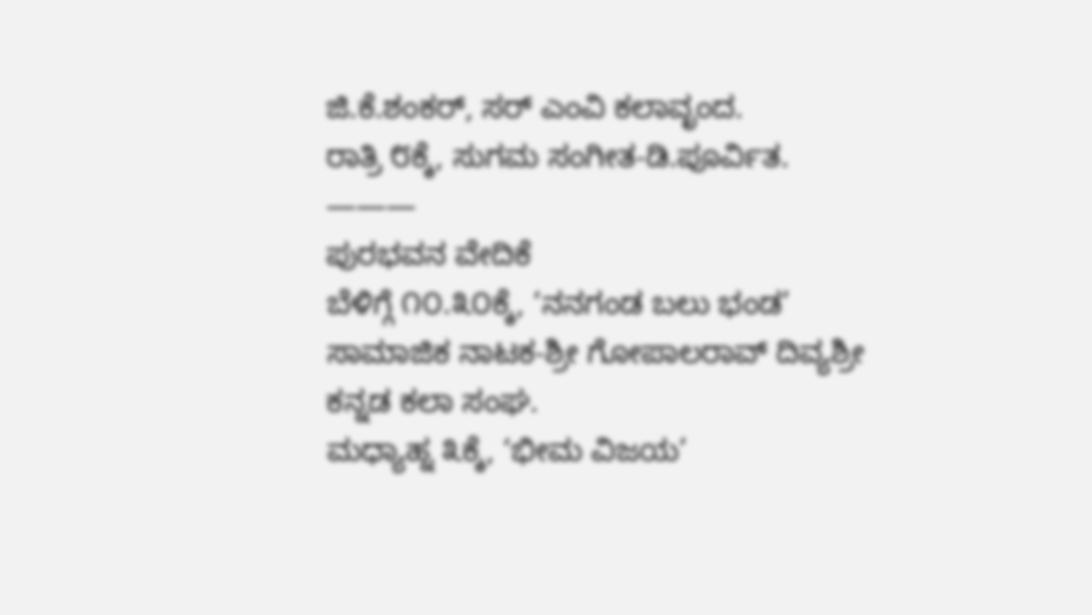ಜಿ.ಕೆ.ಶಂಕರ್, ಸರ್ ಎಂವಿ ಕಲಾವೃಂದ.
ರಾತ್ರಿ ೮ಕ್ಕೆ, ಸುಗಮ ಸಂಗೀತ-ಡಿ.ಪೂರ್ವಿತ.
———
ಪುರಭವನ ವೇದಿಕೆ
ಬೆಳಿಗ್ಗೆ ೧೦.೩೦ಕ್ಕೆ, ‘ನನಗಂಡ ಬಲು ಭಂಡ’ ಸಾಮಾಜಿಕ ನಾಟಕ-ಶ್ರೀ ಗೋಪಾಲರಾವ್ ದಿವ್ಯಶ್ರೀ ಕನ್ನಡ ಕಲಾ ಸಂಘ.
ಮಧ್ಯಾಹ್ನ ೩ಕ್ಕೆ, ‘ಭೀಮ ವಿಜಯ’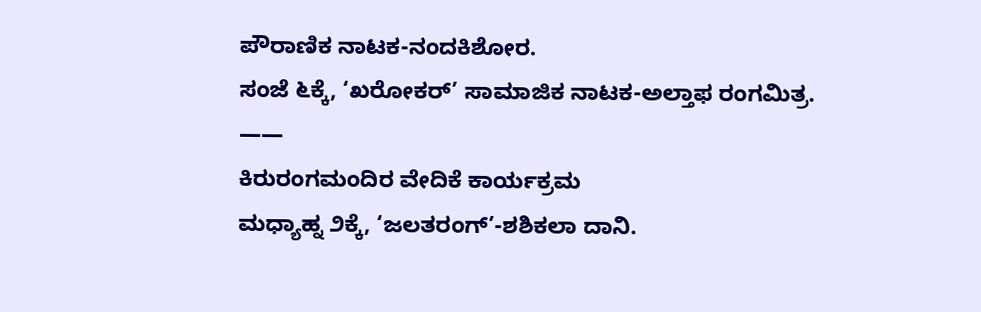ಪೌರಾಣಿಕ ನಾಟಕ-ನಂದಕಿಶೋರ.
ಸಂಜೆ ೬ಕ್ಕೆ, ‘ಖರೋಕರ್’ ಸಾಮಾಜಿಕ ನಾಟಕ-ಅಲ್ತಾಫ ರಂಗಮಿತ್ರ.
——
ಕಿರುರಂಗಮಂದಿರ ವೇದಿಕೆ ಕಾರ್ಯಕ್ರಮ
ಮಧ್ಯಾಹ್ನ ೨ಕ್ಕೆ, ‘ಜಲತರಂಗ್’-ಶಶಿಕಲಾ ದಾನಿ.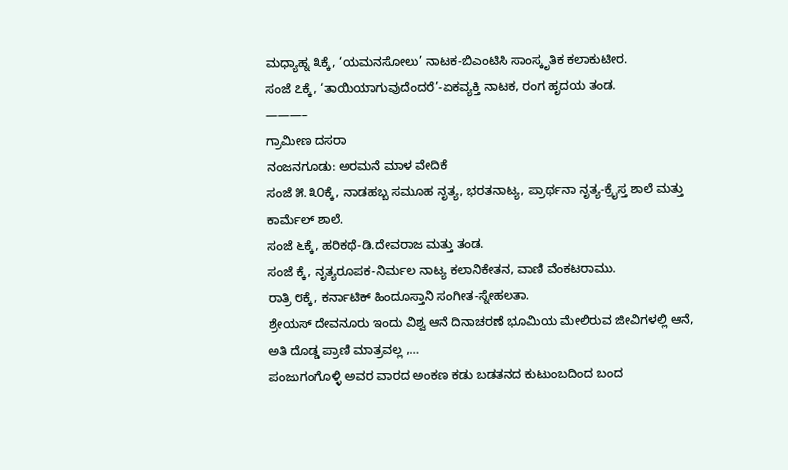ಮಧ್ಯಾಹ್ನ ೩ಕ್ಕೆ, ‘ಯಮನಸೋಲು’ ನಾಟಕ-ಬಿಎಂಟಿಸಿ ಸಾಂಸ್ಕೃತಿಕ ಕಲಾಕುಟೀರ.
ಸಂಜೆ ೭ಕ್ಕೆ, ‘ತಾಯಿಯಾಗುವುದೆಂದರೆ’-ಏಕವ್ಯಕ್ತಿ ನಾಟಕ, ರಂಗ ಹೃದಯ ತಂಡ.
———–
ಗ್ರಾಮೀಣ ದಸರಾ
ನಂಜನಗೂಡು: ಅರಮನೆ ಮಾಳ ವೇದಿಕೆ
ಸಂಜೆ ೫.೩೦ಕ್ಕೆ, ನಾಡಹಬ್ಬ ಸಮೂಹ ನೃತ್ಯ, ಭರತನಾಟ್ಯ, ಪ್ರಾರ್ಥನಾ ನೃತ್ಯ-ಕ್ರೈಸ್ತ ಶಾಲೆ ಮತ್ತು ಕಾರ್ಮೆಲ್ ಶಾಲೆ.
ಸಂಜೆ ೬ಕ್ಕೆ, ಹರಿಕಥೆ-ಡಿ.ದೇವರಾಜ ಮತ್ತು ತಂಡ.
ಸಂಜೆ ಕ್ಕೆ, ನೃತ್ಯರೂಪಕ-ನಿರ್ಮಲ ನಾಟ್ಯ ಕಲಾನಿಕೇತನ, ವಾಣಿ ವೆಂಕಟರಾಮು.
ರಾತ್ರಿ ೮ಕ್ಕೆ, ಕರ್ನಾಟಿಕ್ ಹಿಂದೂಸ್ತಾನಿ ಸಂಗೀತ-ಸ್ನೇಹಲತಾ.
ಶ್ರೇಯಸ್ ದೇವನೂರು ಇಂದು ವಿಶ್ವ ಆನೆ ದಿನಾಚರಣೆ ಭೂಮಿಯ ಮೇಲಿರುವ ಜೀವಿಗಳಲ್ಲಿ ಆನೆ, ಅತಿ ದೊಡ್ಡ ಪ್ರಾಣಿ ಮಾತ್ರವಲ್ಲ ,…
ಪಂಜುಗಂಗೊಳ್ಳಿ ಅವರ ವಾರದ ಅಂಕಣ ಕಡು ಬಡತನದ ಕುಟುಂಬದಿಂದ ಬಂದ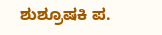ಶುಶ್ರೂಷಕಿ ಪ.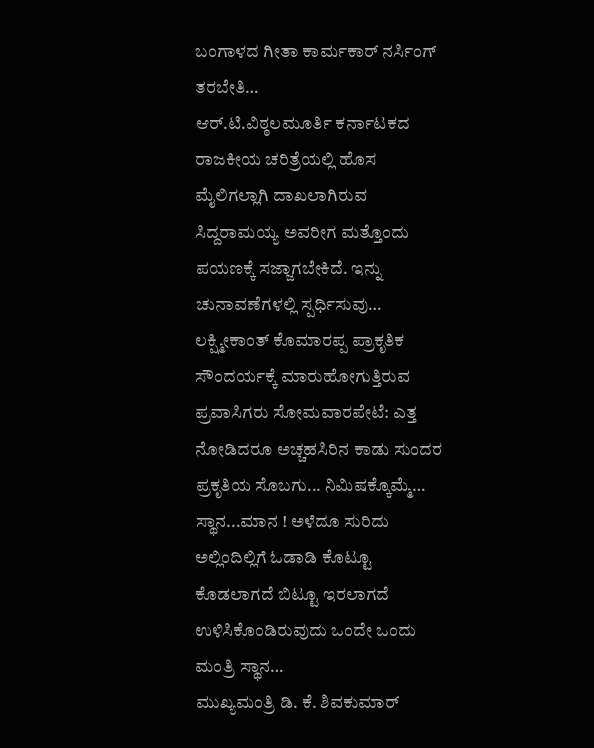ಬಂಗಾಳದ ಗೀತಾ ಕಾರ್ಮಕಾರ್ ನರ್ಸಿಂಗ್ ತರಬೇತಿ…
ಆರ್.ಟಿ.ವಿಠ್ಠಲಮೂರ್ತಿ ಕರ್ನಾಟಕದ ರಾಜಕೀಯ ಚರಿತ್ರೆಯಲ್ಲಿ ಹೊಸ ಮೈಲಿಗಲ್ಲಾಗಿ ದಾಖಲಾಗಿರುವ ಸಿದ್ದರಾಮಯ್ಯ ಅವರೀಗ ಮತ್ತೊಂದು ಪಯಣಕ್ಕೆ ಸಜ್ಜಾಗಬೇಕಿದೆ. ಇನ್ನು ಚುನಾವಣೆಗಳಲ್ಲಿ ಸ್ಪರ್ಧಿಸುವು…
ಲಕ್ಷ್ಮೀಕಾಂತ್ ಕೊಮಾರಪ್ಪ ಪ್ರಾಕೃತಿಕ ಸೌಂದರ್ಯಕ್ಕೆ ಮಾರುಹೋಗುತ್ತಿರುವ ಪ್ರವಾಸಿಗರು ಸೋಮವಾರಪೇಟೆ: ಎತ್ತ ನೋಡಿದರೂ ಅಚ್ಚಹಸಿರಿನ ಕಾಡು ಸುಂದರ ಪ್ರಕೃತಿಯ ಸೊಬಗು... ನಿಮಿಷಕ್ಕೊಮ್ಮೆ…
ಸ್ಥಾನ...ಮಾನ ! ಅಳೆದೂ ಸುರಿದು ಅಲ್ಲಿಂದಿಲ್ಲಿಗೆ ಓಡಾಡಿ ಕೊಟ್ಟೂ ಕೊಡಲಾಗದೆ ಬಿಟ್ಟೂ ಇರಲಾಗದೆ ಉಳಿಸಿಕೊಂಡಿರುವುದು ಒಂದೇ ಒಂದು ಮಂತ್ರಿ ಸ್ಥಾನ…
ಮುಖ್ಯಮಂತ್ರಿ ಡಿ. ಕೆ. ಶಿವಕುಮಾರ್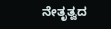ನೇತೃತ್ವದ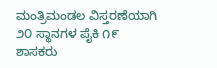ಮಂತ್ರಿಮಂಡಲ ವಿಸ್ತರಣೆಯಾಗಿ ೨೦ ಸ್ಥಾನಗಳ ಪೈಕಿ ೧೯ ಶಾಸಕರು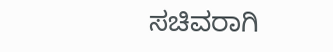ಸಚಿವರಾಗಿ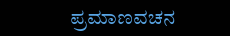ಪ್ರಮಾಣವಚನ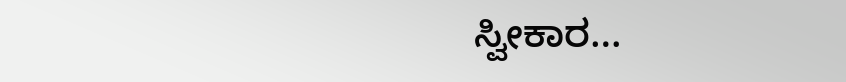ಸ್ವೀಕಾರ…